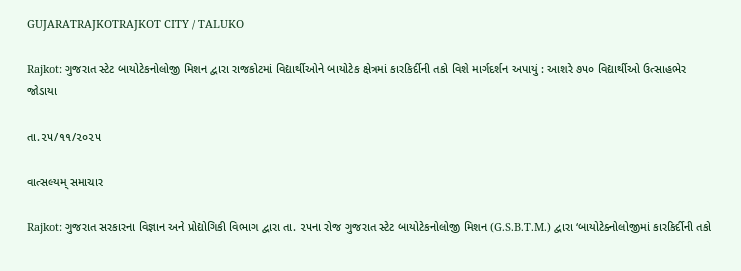GUJARATRAJKOTRAJKOT CITY / TALUKO

Rajkot: ગુજરાત સ્ટેટ બાયોટેકનોલોજી મિશન દ્વારા રાજકોટમાં વિદ્યાર્થીઓને બાયોટેક ક્ષેત્રમાં કારકિર્દીની તકો વિશે માર્ગદર્શન અપાયું : આશરે ૭૫૦ વિદ્યાર્થીઓ ઉત્સાહભેર જોડાયા

તા.૨૫/૧૧/૨૦૨૫

વાત્સલ્યમ્ સમાચાર

Rajkot: ગુજરાત સરકારના વિજ્ઞાન અને પ્રોદ્યોગિકી વિભાગ દ્વારા તા. ૨૫ના રોજ ગુજરાત સ્ટેટ બાયોટેકનોલોજી મિશન (G.S.B.T.M.) દ્વારા ‘બાયોટેક્નોલોજીમાં કારકિર્દીની તકો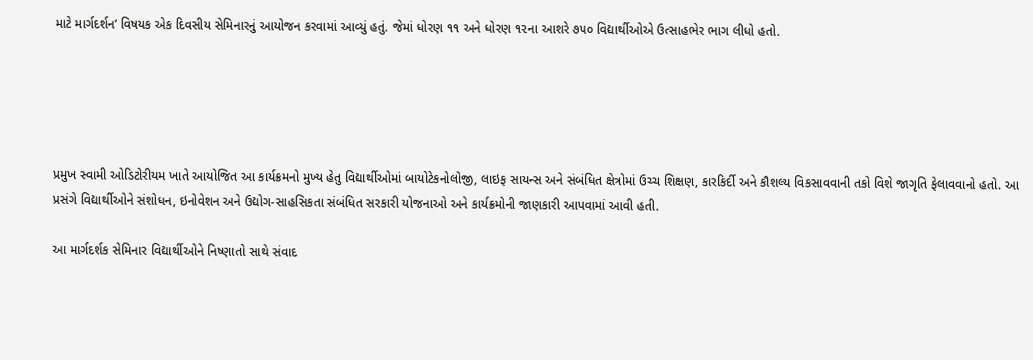માટે માર્ગદર્શન’ વિષયક એક દિવસીય સેમિનારનું આયોજન કરવામાં આવ્યું હતું. જેમાં ધોરણ ૧૧ અને ધોરણ ૧૨ના આશરે ૭૫૦ વિદ્યાર્થીઓએ ઉત્સાહભેર ભાગ લીધો હતો.





પ્રમુખ સ્વામી ઓડિટોરીયમ ખાતે આયોજિત આ કાર્યક્રમનો મુખ્ય હેતુ વિદ્યાર્થીઓમાં બાયોટેકનોલોજી, લાઇફ સાયન્સ અને સંબંધિત ક્ષેત્રોમાં ઉચ્ચ શિક્ષણ, કારકિર્દી અને કૌશલ્ય વિકસાવવાની તકો વિશે જાગૃતિ ફેલાવવાનો હતો. આ પ્રસંગે વિદ્યાર્થીઓને સંશોધન, ઇનોવેશન અને ઉદ્યોગ-સાહસિકતા સંબંધિત સરકારી યોજનાઓ અને કાર્યક્રમોની જાણકારી આપવામાં આવી હતી.

આ માર્ગદર્શક સેમિનાર વિદ્યાર્થીઓને નિષ્ણાતો સાથે સંવાદ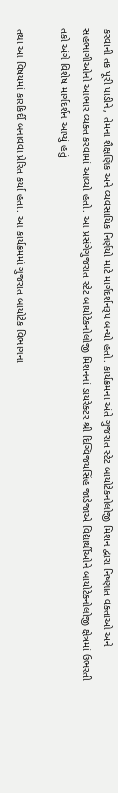કરવાની તક પૂરી પાડીને, તેમના શૈક્ષણિક અને વ્યવસાયિક નિર્ણયો માટે માર્ગદર્શનરૂપ બન્યો હતો. કાર્યક્રમના અંતે ગુજરાત સ્ટેટ બાયોટેકનોલોજી મિશન દ્વારા નિષ્ણાત વક્તાઓ અને સહભાગીઓનો આભાર વ્યક્ત કરવામાં આવ્યો હતો. આ પ્રસંગેગુજરાત સ્ટેટ બાયોટેકનોલોજી મિશનનાં ડાયરેક્ટર શ્રી દિગ્વિજયસિંહ જાડેજાએ વિદ્યાર્થીઓને બાયોટેક્નોલોજી ક્ષેત્રમાં ઉભરતી તકો અંગે વિશેષ માર્ગદર્શન આપ્યું હતું

તથા આ વિષયમાં કારકિર્દી બનાવવા પ્રેરિત કર્યા હતા. આ કાર્યક્રમમાં ગુજરાત બાયોટેક વિભાગના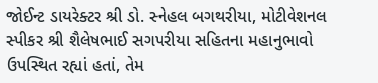જોઈન્ટ ડાયરેક્ટર શ્રી ડો. સ્નેહલ બગથરીયા, મોટીવેશનલ સ્પીકર શ્રી શૈલેષભાઈ સગપરીયા સહિતના મહાનુભાવો ઉપસ્થિત રહ્યાં હતાં, તેમ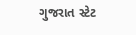ગુજરાત સ્ટેટ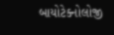બાયોટેક્નોલોજી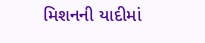મિશનની યાદીમાં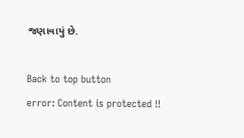જણાવાયું છે.

Back to top button
error: Content is protected !!